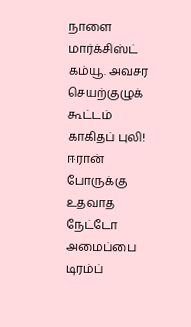நாளை மார்க்சிஸ்ட் கம்யூ. அவசர செயற்குழுக் கூட்டம் காகிதப் புலி! ஈரான் போருக்கு உதவாத நேட்டோ அமைப்பை டிரம்ப்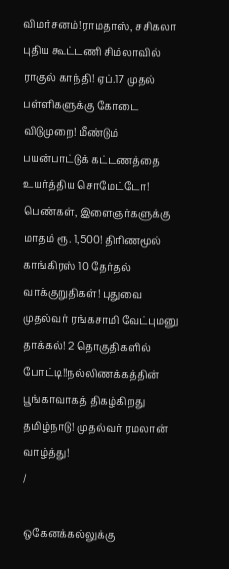விமர்சனம்!ராமதாஸ், சசிகலா புதிய கூட்டணி சிம்லாவில் ராகுல் காந்தி! ஏப்.17 முதல் பள்ளிகளுக்கு கோடை விடுமுறை! மீண்டும் பயன்பாட்டுக் கட்டணத்தை உயர்த்திய சொமேட்டோ! பெண்கள், இளைஞர்களுக்கு மாதம் ரூ. 1,500! திரிணமூல் காங்கிரஸ் 10 தேர்தல் வாக்குறுதிகள்! புதுவை முதல்வர் ரங்கசாமி வேட்புமனு தாக்கல்! 2 தொகுதிகளில் போட்டி!!நல்லிணக்கத்தின் பூங்காவாகத் திகழ்கிறது தமிழ்நாடு! முதல்வர் ரமலான் வாழ்த்து!
/

ஒகேனக்கல்லுக்கு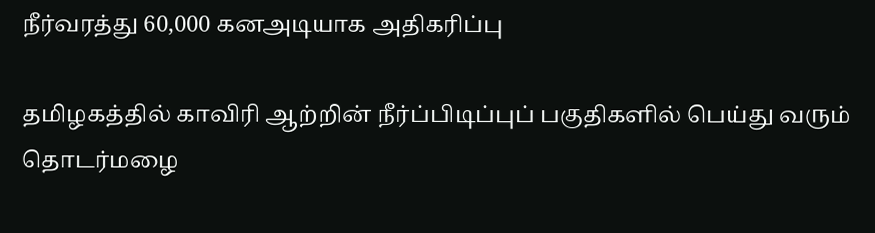நீர்வரத்து 60,000 கனஅடியாக அதிகரிப்பு

தமிழகத்தில் காவிரி ஆற்றின் நீர்ப்பிடிப்புப் பகுதிகளில் பெய்து வரும் தொடர்மழை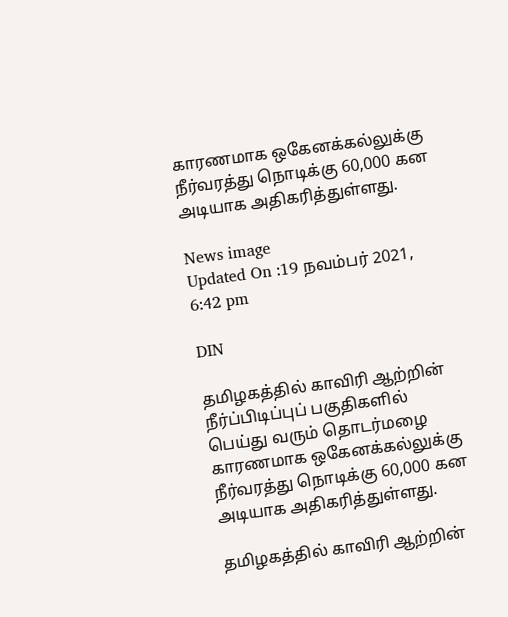காரணமாக ஒகேனக்கல்லுக்கு நீர்வரத்து நொடிக்கு 60,000 கன அடியாக அதிகரித்துள்ளது.

News image
Updated On :19 நவம்பர் 2021, 6:42 pm

DIN

தமிழகத்தில் காவிரி ஆற்றின் நீர்ப்பிடிப்புப் பகுதிகளில் பெய்து வரும் தொடர்மழை காரணமாக ஒகேனக்கல்லுக்கு நீர்வரத்து நொடிக்கு 60,000 கன அடியாக அதிகரித்துள்ளது.

தமிழகத்தில் காவிரி ஆற்றின்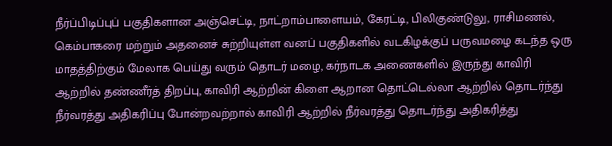நீர்ப்பிடிப்புப் பகுதிகளான அஞ்செட்டி, நாட்றாம்பாளையம், கேரட்டி, பிலிகுண்டுலு, ராசிமணல், கெம்பாகரை மற்றும் அதனைச் சுற்றியுள்ள வனப் பகுதிகளில் வடகிழக்குப் பருவமழை கடந்த ஒரு மாதத்திற்கும் மேலாக பெய்து வரும் தொடர் மழை, கர்நாடக அணைகளில் இருந்து காவிரி ஆற்றில் தண்ணீர்த் திறப்பு, காவிரி ஆற்றின் கிளை ஆறான தொட்டெல்லா ஆற்றில் தொடர்ந்து நீர்வரத்து அதிகரிப்பு போன்றவற்றால் காவிரி ஆற்றில் நீர்வரத்து தொடர்ந்து அதிகரித்து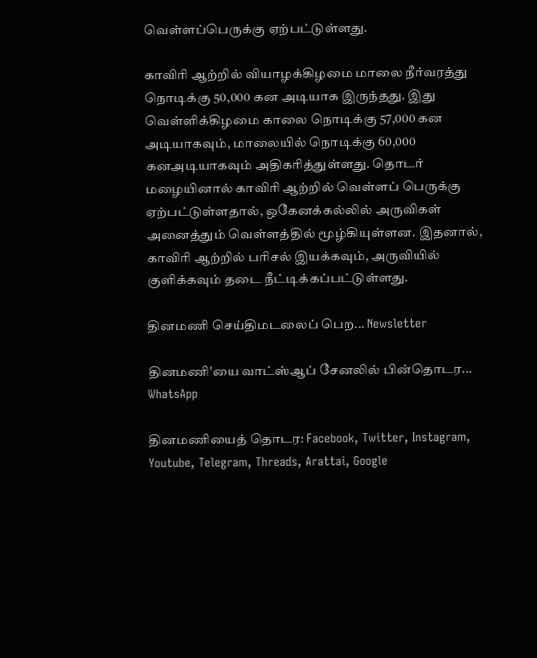வெள்ளப்பெருக்கு ஏற்பட்டுள்ளது.

காவிரி ஆற்றில் வியாழக்கிழமை மாலை நீர்வரத்து நொடிக்கு 50,000 கன அடியாக இருந்தது. இது வெள்ளிக்கிழமை காலை நொடிக்கு 57,000 கன அடியாகவும், மாலையில் நொடிக்கு 60,000 கனஅடியாகவும் அதிகரித்துள்ளது. தொடர் மழையினால் காவிரி ஆற்றில் வெள்ளப் பெருக்கு ஏற்பட்டுள்ளதால், ஒகேனக்கல்லில் அருவிகள் அனைத்தும் வெள்ளத்தில் மூழ்கியுள்ளன. இதனால், காவிரி ஆற்றில் பரிசல் இயக்கவும், அருவியில் குளிக்கவும் தடை நீட்டிக்கப்பட்டுள்ளது.

தினமணி செய்திமடலைப் பெற... Newsletter

தினமணி'யை வாட்ஸ்ஆப் சேனலில் பின்தொடர... WhatsApp

தினமணியைத் தொடர: Facebook, Twitter, Instagram, Youtube, Telegram, Threads, Arattai, Google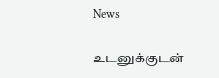News

உடனுக்குடன்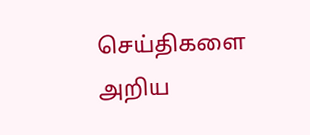செய்திகளை அறிய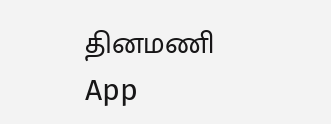தினமணி App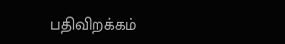பதிவிறக்கம்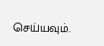செய்யவும்.